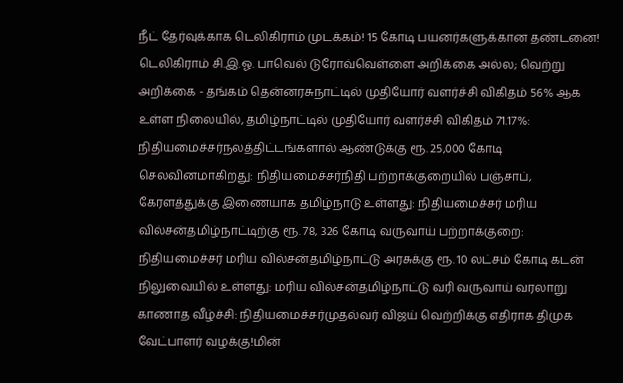நீட் தேர்வுக்காக டெலிகிராம் முடக்கம்! 15 கோடி பயனர்களுக்கான தண்டனை! டெலிகிராம் சி.இ.ஓ. பாவெல் டுரோவ்வெள்ளை அறிக்கை அல்ல; வெற்று அறிக்கை - தங்கம் தென்னரசுநாட்டில் முதியோர் வளர்ச்சி விகிதம் 56% ஆக உள்ள நிலையில், தமிழ்நாட்டில் முதியோர் வளர்ச்சி விகிதம் 71.17%: நிதியமைச்சர்நலத்திட்டங்களால் ஆண்டுக்கு ரூ. 25,000 கோடி செலவினமாகிறது: நிதியமைச்சர்நிதி பற்றாக்குறையில் பஞ்சாப், கேரளத்துக்கு இணையாக தமிழ்நாடு உள்ளது: நிதியமைச்சர் மரிய வில்சன்தமிழ்நாட்டிற்கு ரூ. 78, 326 கோடி வருவாய் பற்றாக்குறை: நிதியமைச்சர் மரிய வில்சன்தமிழ்நாட்டு அரசுக்கு ரூ. 10 லட்சம் கோடி கடன் நிலுவையில் உள்ளது: மரிய வில்சன்தமிழ்நாட்டு வரி வருவாய் வரலாறு காணாத வீழ்ச்சி: நிதியமைச்சர்முதல்வர் விஜய் வெற்றிக்கு எதிராக திமுக வேட்பாளர் வழக்கு!மின்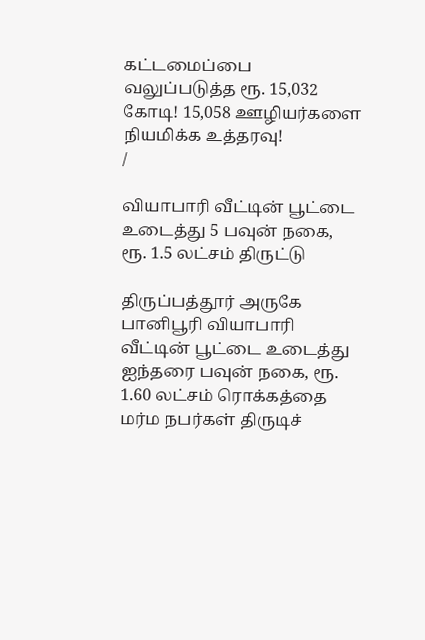கட்டமைப்பை வலுப்படுத்த ரூ. 15,032 கோடி! 15,058 ஊழியர்களை நியமிக்க உத்தரவு!
/

வியாபாரி வீட்டின் பூட்டை உடைத்து 5 பவுன் நகை, ரூ. 1.5 லட்சம் திருட்டு

திருப்பத்தூர் அருகே பானிபூரி வியாபாரி வீட்டின் பூட்டை உடைத்து ஐந்தரை பவுன் நகை, ரூ. 1.60 லட்சம் ரொக்கத்தை மர்ம நபர்கள் திருடிச்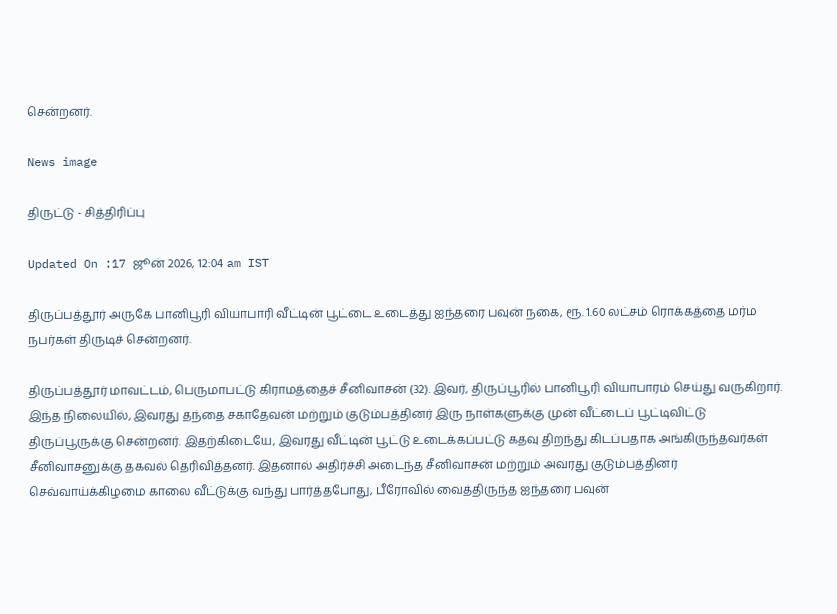சென்றனர்.

News image

திருட்டு - சித்திரிப்பு

Updated On :17 ஜூன் 2026, 12:04 am IST

திருப்பத்தூர் அருகே பானிபூரி வியாபாரி வீட்டின் பூட்டை உடைத்து ஐந்தரை பவுன் நகை, ரூ. 1.60 லட்சம் ரொக்கத்தை மர்ம நபர்கள் திருடிச் சென்றனர்.

திருப்பத்தூர் மாவட்டம், பெருமாபட்டு கிராமத்தைச் சீனிவாசன் (32). இவர், திருப்பூரில் பானிபூரி வியாபாரம் செய்து வருகிறார். இந்த நிலையில், இவரது தந்தை சகாதேவன் மற்றும் குடும்பத்தினர் இரு நாள்களுக்கு முன் வீட்டைப் பூட்டிவிட்டு திருப்பூருக்கு சென்றனர். இதற்கிடையே, இவரது வீட்டின் பூட்டு உடைக்கப்பட்டு கதவு திறந்து கிடப்பதாக அங்கிருந்தவர்கள் சீனிவாசனுக்கு தகவல் தெரிவித்தனர். இதனால் அதிர்ச்சி அடைந்த சீனிவாசன் மற்றும் அவரது குடும்பத்தினர் செவ்வாய்க்கிழமை காலை வீட்டுக்கு வந்து பார்த்தபோது, பீரோவில் வைத்திருந்த ஐந்தரை பவுன்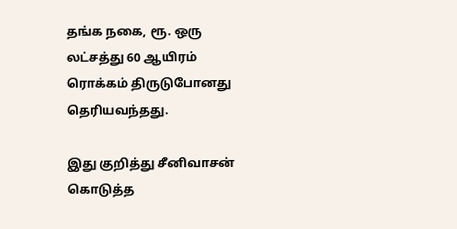தங்க நகை, ரூ. ஒரு லட்சத்து 60 ஆயிரம் ரொக்கம் திருடுபோனது தெரியவந்தது.

இது குறித்து சீனிவாசன் கொடுத்த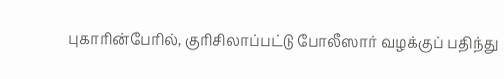புகாரின்பேரில், குரிசிலாப்பட்டு போலீஸார் வழக்குப் பதிந்து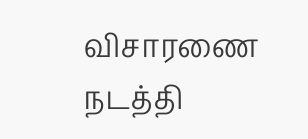விசாரணை நடத்தி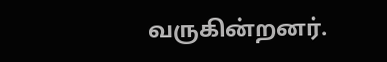வருகின்றனர்.